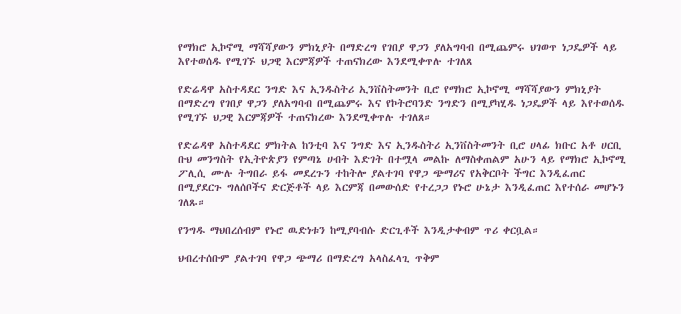የማክሮ ኢኮኖሚ ማሻሻያውን ምክኒያት በማድረግ የገበያ ዋጋን ያለአግባብ በሚጨምሩ ህገወጥ ነጋዴዎች ላይ እየተወሰዱ የሚገኙ ህጋዊ እርምጃዎች ተጠናክረው እንደሚቀጥሉ ተገለጸ

የድሬዳዋ አስተዳደር ንግድ እና ኢንዱስትሪ ኢንቨስትመንት ቢሮ የማክሮ ኢኮኖሚ ማሻሻያውን ምክኒያት በማድረግ የገበያ ዋጋን ያለአግባብ በሚጨምሩ እና የኮትሮባንድ ንግድን በሚያካሂዱ ነጋዴዎች ላይ እየተወሰዱ የሚገኙ ህጋዊ እርምጃዎች ተጠናክረው እንደሚቀጥሉ ተገለጸ።

የድሬዳዋ አስተዳደር ምክትል ከንቲባ እና ንግድ እና ኢንዱስትሪ ኢንቨስትመንት ቢሮ ሀላፊ ክቡር አቶ ሀርቢ ቡህ መንግስት የኢትዮጵያን የምጣኔ ሀብት እድገት በተሟላ መልኩ ለማስቀጠልም አሁን ላይ የማክሮ ኢኮኖሚ ፖሊሲ ሙሉ ትግበራ ይፋ መደረጉን ተከትሎ ያልተገባ የዋጋ ጭማሪና የአቅርቦት ችግር እንዲፈጠር በሚያደርጉ ግለሰቦችና ድርጅቶች ላይ እርምጃ በመውሰድ የተረጋጋ የኑሮ ሁኔታ እንዲፈጠር እየተሰራ መሆኑን ገለጹ።

የንግዱ ማህበረሰብም የኑሮ ዉድነቱን ከሚያባብሱ ድርጊቶች እንዲታቀብም ጥሪ ቀርቧል።

ህብረተሰቡም ያልተገባ የዋጋ ጭማሪ በማድረግ አላስፈላጊ ጥቅም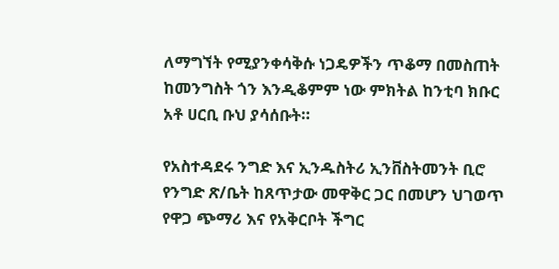ለማግኘት የሚያንቀሳቅሱ ነጋዴዎችን ጥቆማ በመስጠት ከመንግስት ጎን እንዲቆምም ነው ምክትል ከንቲባ ክቡር አቶ ሀርቢ ቡህ ያሳሰቡት።

የአስተዳደሩ ንግድ እና ኢንዱስትሪ ኢንቨስትመንት ቢሮ የንግድ ጽ/ቤት ከጸጥታው መዋቅር ጋር በመሆን ህገወጥ የዋጋ ጭማሪ እና የአቅርቦት ችግር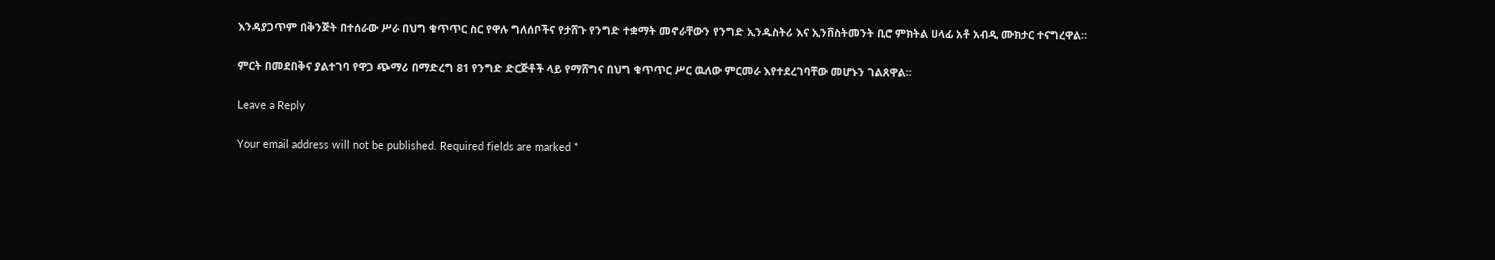እንዳያጋጥም በቅንጅት በተሰራው ሥራ በህግ ቁጥጥር ስር የዋሉ ግለሰቦችና የታሸጉ የንግድ ተቋማት መኖራቸውን የንግድ ኢንዱስትሪ እና ኢንቨስትመንት ቢሮ ምክትል ሀላፊ አቶ አብዲ ሙክታር ተናግረዋል።

ምርት በመደበቅና ያልተገባ የዋጋ ጭማሪ በማድረግ 81 የንግድ ድርጅቶች ላይ የማሸግና በህግ ቁጥጥር ሥር ዉለው ምርመራ እየተደረገባቸው መሆኑን ገልጸዋል።

Leave a Reply

Your email address will not be published. Required fields are marked *